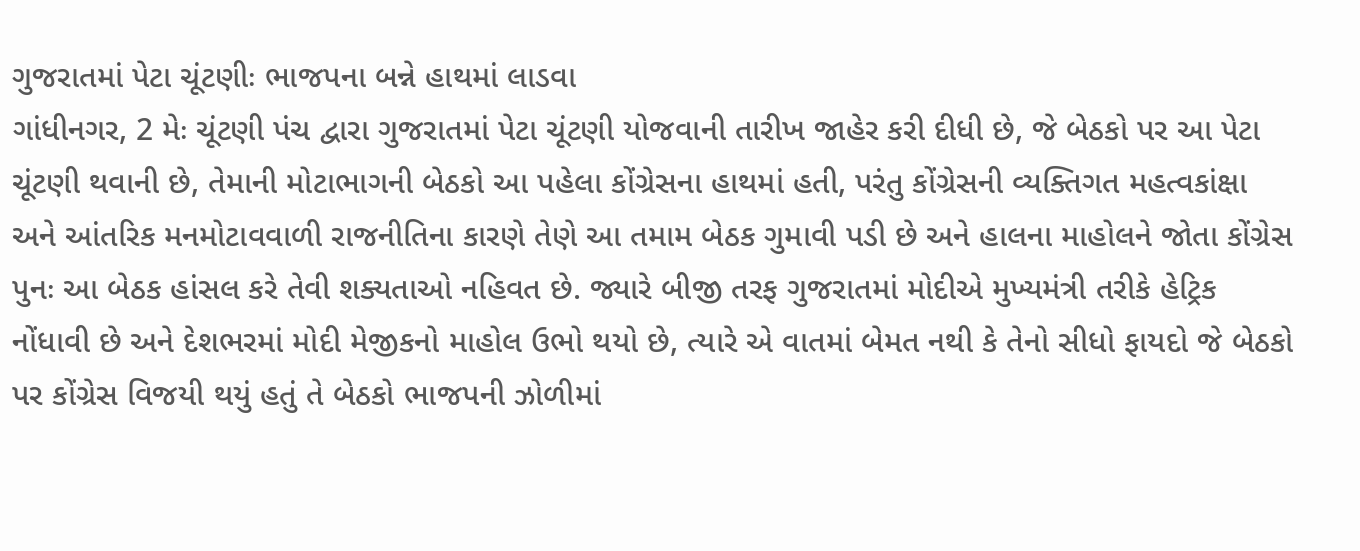ગુજરાતમાં પેટા ચૂંટણીઃ ભાજપના બન્ને હાથમાં લાડવા
ગાંધીનગર, 2 મેઃ ચૂંટણી પંચ દ્વારા ગુજરાતમાં પેટા ચૂંટણી યોજવાની તારીખ જાહેર કરી દીધી છે, જે બેઠકો પર આ પેટા ચૂંટણી થવાની છે, તેમાની મોટાભાગની બેઠકો આ પહેલા કોંગ્રેસના હાથમાં હતી, પરંતુ કોંગ્રેસની વ્યક્તિગત મહત્વકાંક્ષા અને આંતરિક મનમોટાવવાળી રાજનીતિના કારણે તેણે આ તમામ બેઠક ગુમાવી પડી છે અને હાલના માહોલને જોતા કોંગ્રેસ પુનઃ આ બેઠક હાંસલ કરે તેવી શક્યતાઓ નહિવત છે. જ્યારે બીજી તરફ ગુજરાતમાં મોદીએ મુખ્યમંત્રી તરીકે હેટ્રિક નોંધાવી છે અને દેશભરમાં મોદી મેજીકનો માહોલ ઉભો થયો છે, ત્યારે એ વાતમાં બેમત નથી કે તેનો સીધો ફાયદો જે બેઠકો પર કોંગ્રેસ વિજયી થયું હતું તે બેઠકો ભાજપની ઝોળીમાં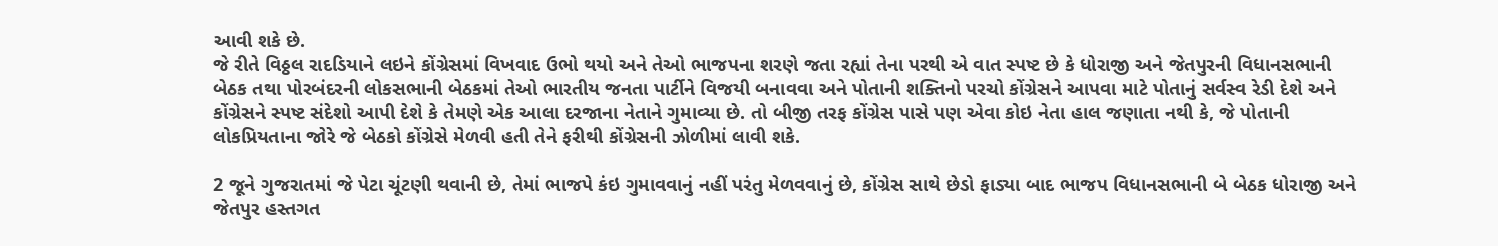આવી શકે છે.
જે રીતે વિઠ્ઠલ રાદડિયાને લઇને કોંગ્રેસમાં વિખવાદ ઉભો થયો અને તેઓ ભાજપના શરણે જતા રહ્યાં તેના પરથી એ વાત સ્પષ્ટ છે કે ધોરાજી અને જેતપુરની વિધાનસભાની બેઠક તથા પોરબંદરની લોકસભાની બેઠકમાં તેઓ ભારતીય જનતા પાર્ટીને વિજયી બનાવવા અને પોતાની શક્તિનો પરચો કોંગ્રેસને આપવા માટે પોતાનું સર્વસ્વ રેડી દેશે અને કોંગ્રેસને સ્પષ્ટ સંદેશો આપી દેશે કે તેમણે એક આલા દરજાના નેતાને ગુમાવ્યા છે. તો બીજી તરફ કોંગ્રેસ પાસે પણ એવા કોઇ નેતા હાલ જણાતા નથી કે, જે પોતાની લોકપ્રિયતાના જોરે જે બેઠકો કોંગ્રેસે મેળવી હતી તેને ફરીથી કોંગ્રેસની ઝોળીમાં લાવી શકે.

2 જૂને ગુજરાતમાં જે પેટા ચૂંટણી થવાની છે, તેમાં ભાજપે કંઇ ગુમાવવાનું નહીં પરંતુ મેળવવાનું છે, કોંગ્રેસ સાથે છેડો ફાડ્યા બાદ ભાજપ વિધાનસભાની બે બેઠક ધોરાજી અને જેતપુર હસ્તગત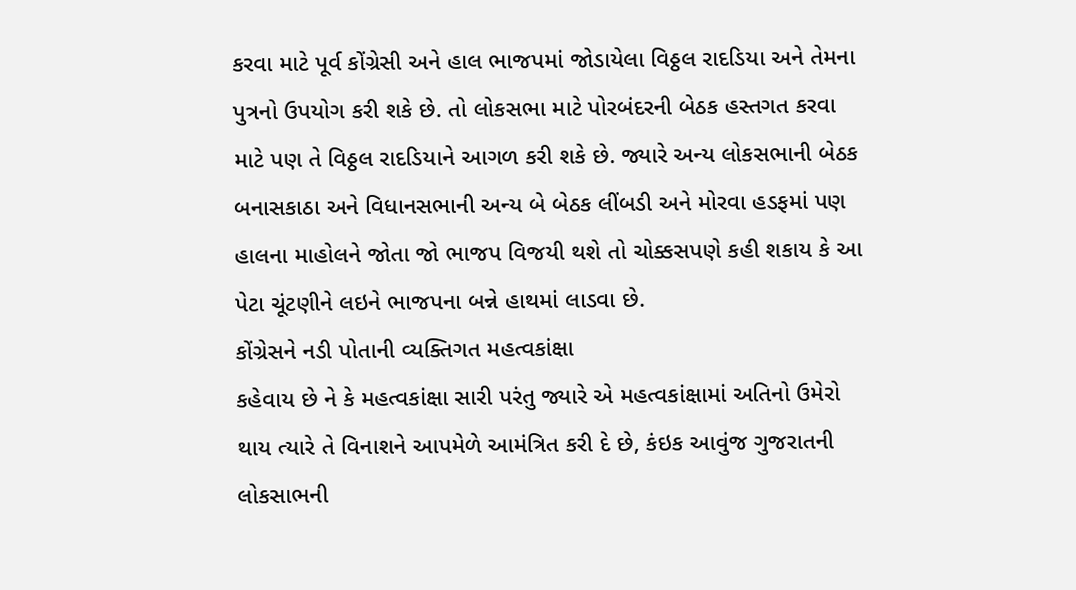કરવા માટે પૂર્વ કોંગ્રેસી અને હાલ ભાજપમાં જોડાયેલા વિઠ્ઠલ રાદડિયા અને તેમના પુત્રનો ઉપયોગ કરી શકે છે. તો લોકસભા માટે પોરબંદરની બેઠક હસ્તગત કરવા માટે પણ તે વિઠ્ઠલ રાદડિયાને આગળ કરી શકે છે. જ્યારે અન્ય લોકસભાની બેઠક બનાસકાઠા અને વિધાનસભાની અન્ય બે બેઠક લીંબડી અને મોરવા હડફમાં પણ હાલના માહોલને જોતા જો ભાજપ વિજયી થશે તો ચોક્કસપણે કહી શકાય કે આ પેટા ચૂંટણીને લઇને ભાજપના બન્ને હાથમાં લાડવા છે.
કોંગ્રેસને નડી પોતાની વ્યક્તિગત મહત્વકાંક્ષા
કહેવાય છે ને કે મહત્વકાંક્ષા સારી પરંતુ જ્યારે એ મહત્વકાંક્ષામાં અતિનો ઉમેરો થાય ત્યારે તે વિનાશને આપમેળે આમંત્રિત કરી દે છે, કંઇક આવુંજ ગુજરાતની લોકસાભની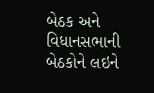બેઠક અને વિધાનસભાની બેઠકોને લઇને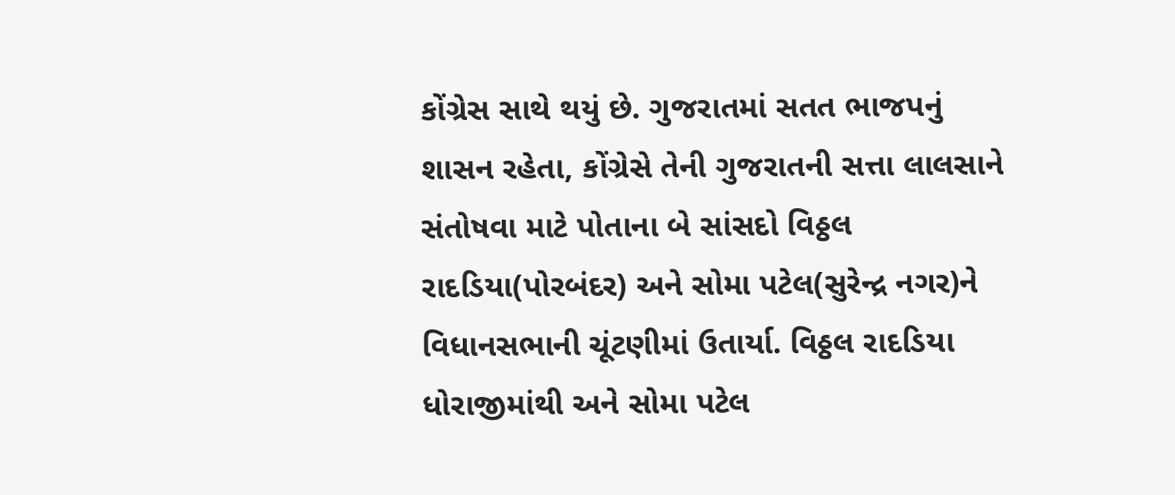કોંગ્રેસ સાથે થયું છે. ગુજરાતમાં સતત ભાજપનું શાસન રહેતા, કોંગ્રેસે તેની ગુજરાતની સત્તા લાલસાને સંતોષવા માટે પોતાના બે સાંસદો વિઠ્ઠલ રાદડિયા(પોરબંદર) અને સોમા પટેલ(સુરેન્દ્ર નગર)ને વિધાનસભાની ચૂંટણીમાં ઉતાર્યા. વિઠ્ઠલ રાદડિયા ધોરાજીમાંથી અને સોમા પટેલ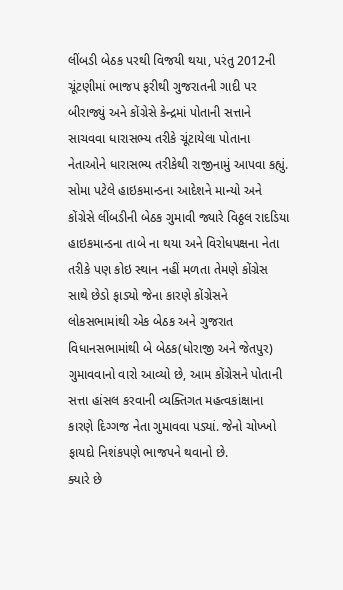લીંબડી બેઠક પરથી વિજયી થયા, પરંતુ 2012ની ચૂંટણીમાં ભાજપ ફરીથી ગુજરાતની ગાદી પર બીરાજ્યું અને કોંગ્રેસે કેન્દ્રમાં પોતાની સત્તાને સાચવવા ધારાસભ્ય તરીકે ચૂંટાયેલા પોતાના નેતાઓને ધારાસભ્ય તરીકેથી રાજીનામું આપવા કહ્યું. સોમા પટેલે હાઇકમાન્ડના આદેશને માન્યો અને કોંગ્રેસે લીંબડીની બેઠક ગુમાવી જ્યારે વિઠ્ઠલ રાદડિયા હાઇકમાન્ડના તાબે ના થયા અને વિરોધપક્ષના નેતા તરીકે પણ કોઇ સ્થાન નહીં મળતા તેમણે કોંગ્રેસ સાથે છેડો ફાડ્યો જેના કારણે કોંગ્રેસને લોકસભામાંથી એક બેઠક અને ગુજરાત વિધાનસભામાંથી બે બેઠક(ધોરાજી અને જેતપુર) ગુમાવવાનો વારો આવ્યો છે, આમ કોંગ્રેસને પોતાની સત્તા હાંસલ કરવાની વ્યક્તિગત મહત્વકાંક્ષાના કારણે દિગ્ગજ નેતા ગુમાવવા પડ્યાં. જેનો ચોખ્ખો ફાયદો નિશંકપણે ભાજપને થવાનો છે.
ક્યારે છે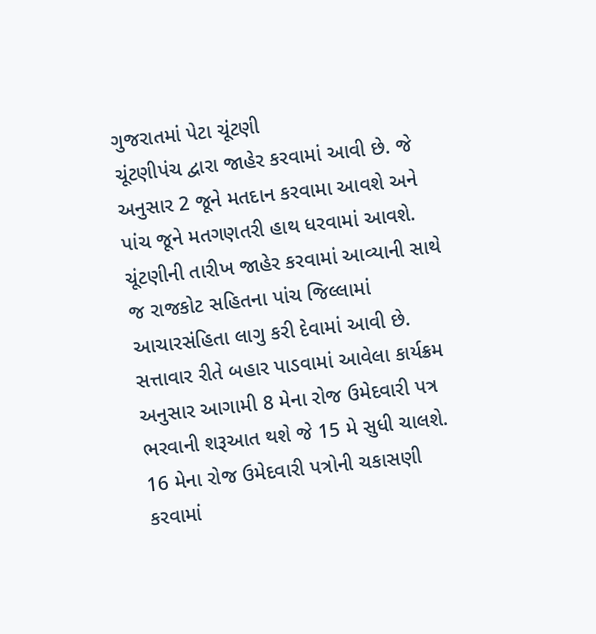ગુજરાતમાં પેટા ચૂંટણી
ચૂંટણીપંચ દ્વારા જાહેર કરવામાં આવી છે. જે અનુસાર 2 જૂને મતદાન કરવામા આવશે અને પાંચ જૂને મતગણતરી હાથ ધરવામાં આવશે. ચૂંટણીની તારીખ જાહેર કરવામાં આવ્યાની સાથે જ રાજકોટ સહિતના પાંચ જિલ્લામાં આચારસંહિતા લાગુ કરી દેવામાં આવી છે. સત્તાવાર રીતે બહાર પાડવામાં આવેલા કાર્યક્રમ અનુસાર આગામી 8 મેના રોજ ઉમેદવારી પત્ર ભરવાની શરૂઆત થશે જે 15 મે સુધી ચાલશે. 16 મેના રોજ ઉમેદવારી પત્રોની ચકાસણી કરવામાં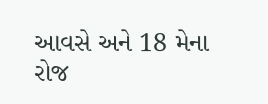આવસે અને 18 મેના રોજ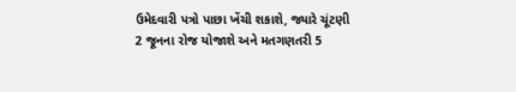ઉમેદવારી પત્રો પાછા ખેંચી શકાશે, જ્યારે ચૂંટણી 2 જૂનના રોજ યોજાશે અને મતગણતરી 5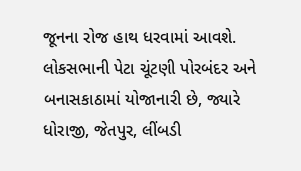જૂનના રોજ હાથ ધરવામાં આવશે. લોકસભાની પેટા ચૂંટણી પોરબંદર અને બનાસકાઠામાં યોજાનારી છે, જ્યારે ધોરાજી, જેતપુર, લીંબડી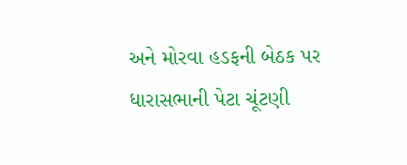અને મોરવા હડફની બેઠક પર ધારાસભાની પેટા ચૂંટણી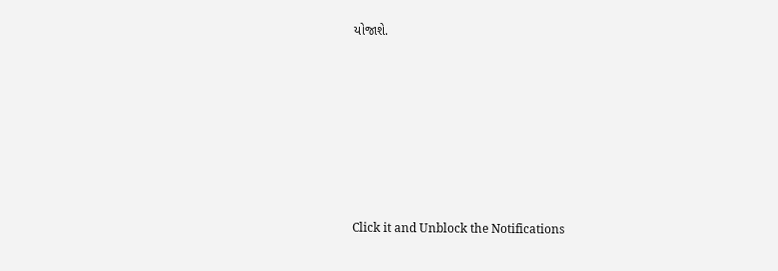યોજાશે.












Click it and Unblock the Notifications